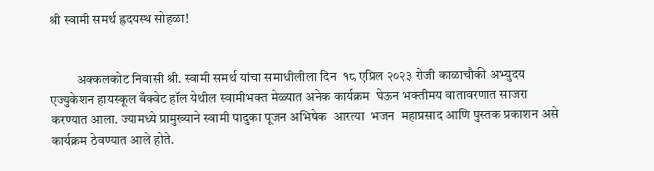श्री स्वामी समर्थ ह्रदयस्थ सोहळा!


          अक्कलकोट निवासी श्री. स्वामी समर्थ यांचा समाधीलीला दिन  १८ एप्रिल २०२३ रोजी काळाचौकी अभ्युदय एज्युकेशन हायस्कूल बँक्वेट हॉल येथील स्वामीभक्त मेळ्यात अनेक कार्यक्रम  घेऊन भक्तीमय वातावरणात साजरा करण्यात आला. ज्यामध्ये प्रामुख्याने स्वामी पादुका पूजन अभिषेक  आरत्या  भजन  महाप्रसाद आणि पुस्तक प्रकाशन असे कार्यक्रम ठेवण्यात आले होते.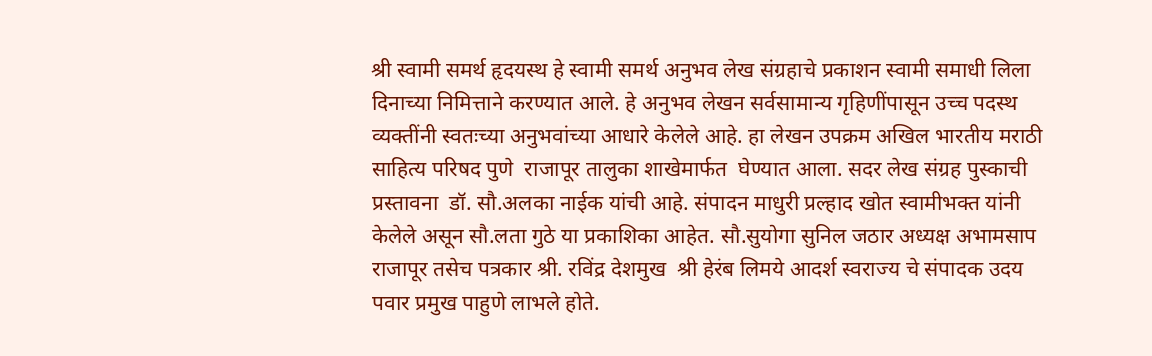श्री स्वामी समर्थ हृदयस्थ हे स्वामी समर्थ अनुभव लेख संग्रहाचे प्रकाशन स्वामी समाधी लिला दिनाच्या निमित्ताने करण्यात आले. हे अनुभव लेखन सर्वसामान्य गृहिणींपासून उच्च पदस्थ व्यक्तींनी स्वतःच्या अनुभवांच्या आधारे केलेले आहे. हा लेखन उपक्रम अखिल भारतीय मराठी साहित्य परिषद पुणे  राजापूर तालुका शाखेमार्फत  घेण्यात आला. सदर लेख संग्रह पुस्काची प्रस्तावना  डॉ. सौ.अलका नाईक यांची आहे. संपादन माधुरी प्रल्हाद खोत स्वामीभक्त यांनी केलेले असून सौ.लता गुठे या प्रकाशिका आहेत. सौ.सुयोगा सुनिल जठार अध्यक्ष अभामसाप राजापूर तसेच पत्रकार श्री. रविंद्र देशमुख  श्री हेरंब लिमये आदर्श स्वराज्य चे संपादक उदय पवार प्रमुख पाहुणे लाभले होते.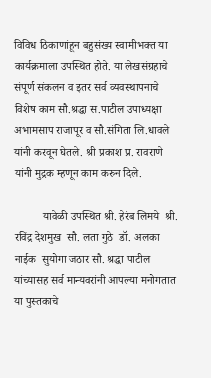विविध ठिकाणांहून बहुसंख्य स्वामीभक्त या कार्यक्रमाला उपस्थित होते. या लेखसंग्रहाचे संपूर्ण संकलन व इतर सर्व व्यवस्थापनाचे विशेष काम सौ.श्रद्धा स.पाटील उपाध्यक्षा अभामसाप राजापूर व सौ.संगिता लि.धावले यांनी करवून घेतले. श्री प्रकाश प्र. रावराणे यांनी मुद्रक म्हणून काम करुन दिले.

          यावेळी उपस्थित श्री. हेरंब लिमये  श्री. रविंद्र देशमुख  सौ. लता गुठे  डॉ. अलका नाईक  सुयोगा जठार सौ. श्रद्धा पाटील यांच्यासह सर्व मान्यवरांनी आपल्या मनोगतात या पुस्तकाचे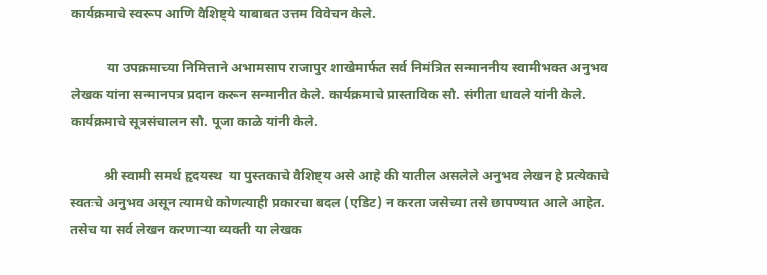कार्यक्रमाचे स्वरूप आणि वैशिष्ट्ये याबाबत उत्तम विवेचन केले.

           या उपक्रमाच्या निमित्ताने अभामसाप राजापुर शाखेमार्फत सर्व निमंत्रित सन्माननीय स्वामीभक्त अनुभव लेखक यांना सन्मानपत्र प्रदान करून सन्मानीत केले. कार्यक्रमाचे प्रास्ताविक सौ. संगीता धावले यांनी केले. कार्यक्रमाचे सूत्रसंचालन सौ. पूजा काळे यांनी केले.

          श्री स्वामी समर्थ हृदयस्थ  या पुस्तकाचे वैशिष्ट्य असे आहे की यातील असलेले अनुभव लेखन हे प्रत्येकाचे स्वतःचे अनुभव असून त्यामधे कोणत्याही प्रकारचा बदल (एडिट) न करता जसेच्या तसे छापण्यात आले आहेत. तसेच या सर्व लेखन करणाऱ्या व्यक्ती या लेखक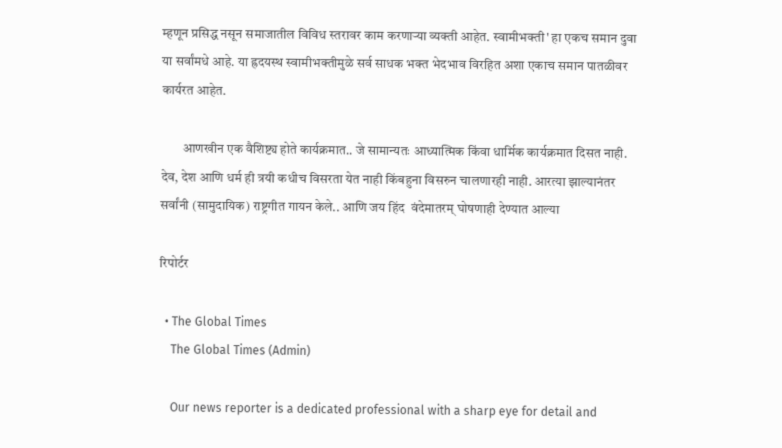म्हणून प्रसिद्ध नसून समाजातील विविध स्तरावर काम करणाऱ्या व्यक्ती आहेत. स्वामीभक्ती' हा एकच समान दुवा या सर्वांमधे आहे. या ह्रदयस्थ स्वामीभक्तीमुळे सर्व साधक भक्त भेदभाव विरहित अशा एकाच समान पातळीवर कार्यरत आहेत.

        आणखीन एक वैशिष्ट्य होते कार्यक्रमात.. जे सामान्यतः आध्यात्मिक किंवा धार्मिक कार्यक्रमात दिसत नाही. देव, देश आणि धर्म ही त्रयी कधीच विसरता येत नाही किंबहुना विसरुन चालणारही नाही. आरत्या झाल्यानंतर सर्वांनी (सामुदायिक) राष्ट्रगीत गायन केले.. आणि जय हिंद  वंदेमातरम् घोषणाही देण्यात आल्या

रिपोर्टर

  • The Global Times
    The Global Times (Admin)

    Our news reporter is a dedicated professional with a sharp eye for detail and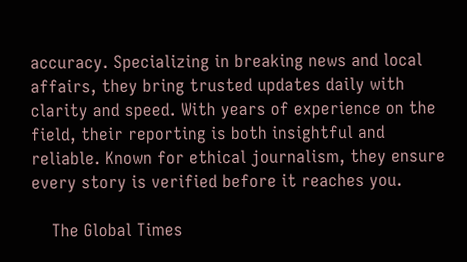accuracy. Specializing in breaking news and local affairs, they bring trusted updates daily with clarity and speed. With years of experience on the field, their reporting is both insightful and reliable. Known for ethical journalism, they ensure every story is verified before it reaches you.

    The Global Times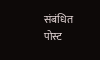संबंधित पोस्ट